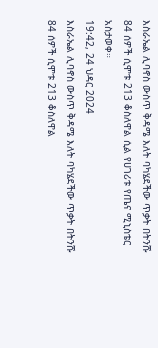እስራኤል ሊባኖስ ውስጥ ቅዳሜ እለት ባካሄደችው ጥቃት በትንሹ 84 ሰዎች ሲሞቱ 213 ቆስለዋል ሲል የሀገሪቱ የጤና ሚኒስቴር አስታወቀ።
19:42, 24 ህዳር 2024
እስራኤል ሊባኖስ ውስጥ ቅዳሜ እለት ባካሄደችው ጥቃት በትንሹ 84 ሰዎች ሲሞቱ 213 ቆስለዋል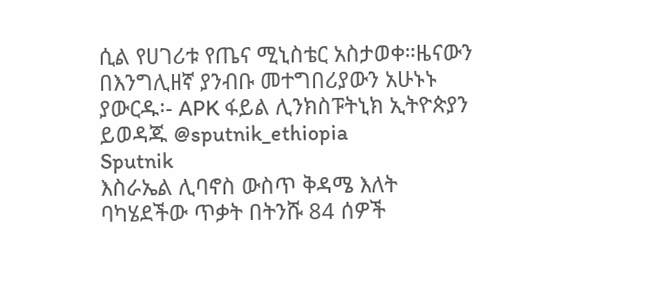ሲል የሀገሪቱ የጤና ሚኒስቴር አስታወቀ።ዜናውን በእንግሊዘኛ ያንብቡ መተግበሪያውን አሁኑኑ ያውርዱ፡- APK ፋይል ሊንክስፑትኒክ ኢትዮጵያን ይወዳጁ @sputnik_ethiopia
Sputnik
እስራኤል ሊባኖስ ውስጥ ቅዳሜ እለት ባካሄደችው ጥቃት በትንሹ 84 ሰዎች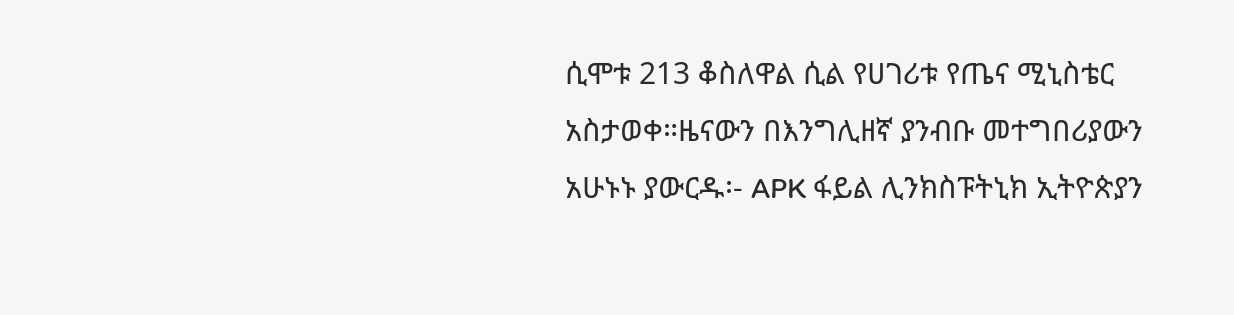ሲሞቱ 213 ቆስለዋል ሲል የሀገሪቱ የጤና ሚኒስቴር አስታወቀ።ዜናውን በእንግሊዘኛ ያንብቡ መተግበሪያውን አሁኑኑ ያውርዱ፡- APK ፋይል ሊንክስፑትኒክ ኢትዮጵያን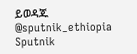ይወዳጁ @sputnik_ethiopia
Sputnik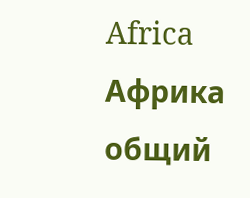Africa
Африка общий